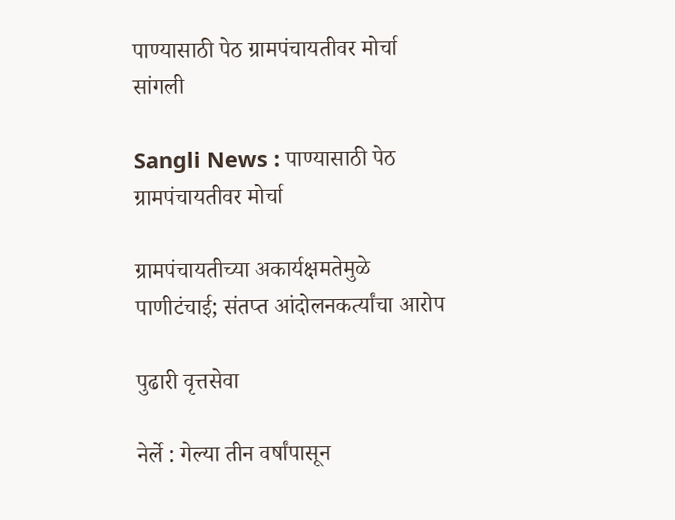पाण्यासाठी पेठ ग्रामपंचायतीवर मोर्चा
सांगली

Sangli News : पाण्यासाठी पेठ ग्रामपंचायतीवर मोर्चा

ग्रामपंचायतीच्या अकार्यक्षमतेमुळे पाणीटंचाई; संतप्त आंदोलनकर्त्यांचा आरोप

पुढारी वृत्तसेवा

नेर्ले : गेल्या तीन वर्षांपासून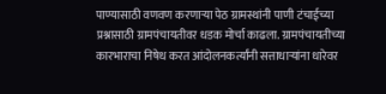पाण्यासाठी वणवण करणाऱ्या पेठ ग्रामस्थांनी पाणी टंचाईच्या प्रश्नासाठी ग्रामपंचायतीवर धडक मोर्चा काढला. ग्रामपंचायतीच्या कारभाराचा निषेध करत आंदोलनकर्त्यांनी सत्ताधाऱ्यांना धारेवर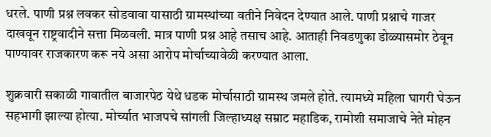धरले. पाणी प्रश्न लवकर सोडवावा यासाठी ग्रामस्थांच्या वतीने निवेदन देण्यात आले. पाणी प्रश्नाचे गाजर दाखवून राष्ट्रवादीने सत्ता मिळवली. मात्र पाणी प्रश्न आहे तसाच आहे. आताही निवडणुका डोळ्यासमोर ठेवून पाण्यावर राजकारण करू नये असा आरोप मोर्चाच्यावेळी करण्यात आला.

शुक्रवारी सकाळी गावातील बाजारपेठ येथे धडक मोर्चासाठी ग्रामस्थ जमले होते. त्यामध्ये महिला घागरी घेऊन सहभागी झाल्या होत्या. मोर्च्यात भाजपचे सांगली जिल्हाध्यक्ष सम्राट महाडिक, रामोशी समाजाचे नेते मोहन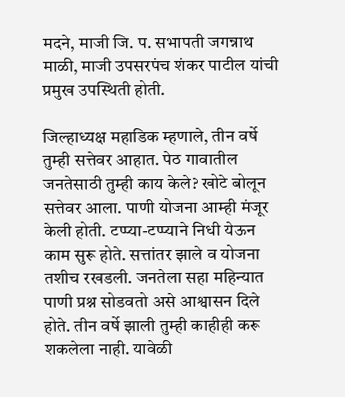मदने, माजी जि. प. सभापती जगन्नाथ माळी, माजी उपसरपंच शंकर पाटील यांची प्रमुख उपस्थिती होती.

जिल्हाध्यक्ष महाडिक म्हणाले, तीन वर्षे तुम्ही सत्तेवर आहात. पेठ गावातील जनतेसाठी तुम्ही काय केले? खोटे बोलून सत्तेवर आला. पाणी योजना आम्ही मंजूर केली होती. टप्प्या-टप्प्याने निधी येऊन काम सुरू होते. सत्तांतर झाले व योजना तशीच रखडली. जनतेला सहा महिन्यात पाणी प्रश्न सोडवतो असे आश्वासन दिले होते. तीन वर्षे झाली तुम्ही काहीही करू शकलेला नाही. यावेळी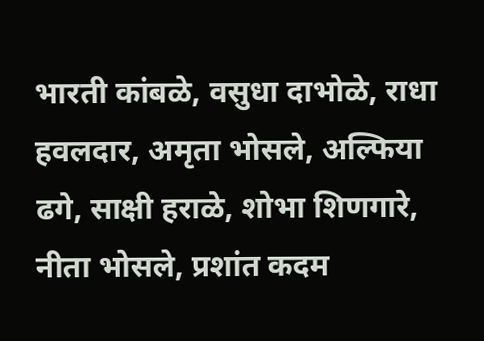भारती कांबळे, वसुधा दाभोळे, राधा हवलदार, अमृता भोसले, अल्फिया ढगे, साक्षी हराळे, शोभा शिणगारे, नीता भोसले, प्रशांत कदम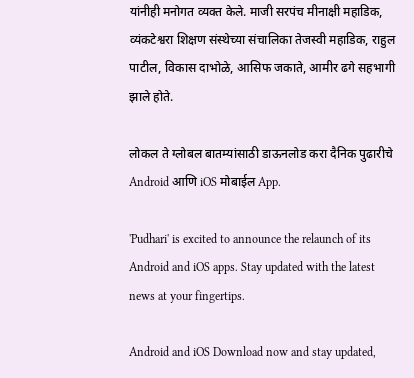यांनीही मनोगत व्यक्त केले. माजी सरपंच मीनाक्षी महाडिक, व्यंकटेश्वरा शिक्षण संस्थेच्या संचालिका तेजस्वी महाडिक, राहुल पाटील, विकास दाभोळे, आसिफ जकाते, आमीर ढगे सहभागी झाले होते.

लोकल ते ग्लोबल बातम्यांसाठी डाऊनलोड करा दैनिक पुढारीचे Android आणि iOS मोबाईल App.

'Pudhari' is excited to announce the relaunch of its Android and iOS apps. Stay updated with the latest news at your fingertips.

Android and iOS Download now and stay updated,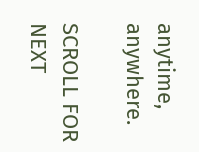anytime, anywhere.

SCROLL FOR NEXT